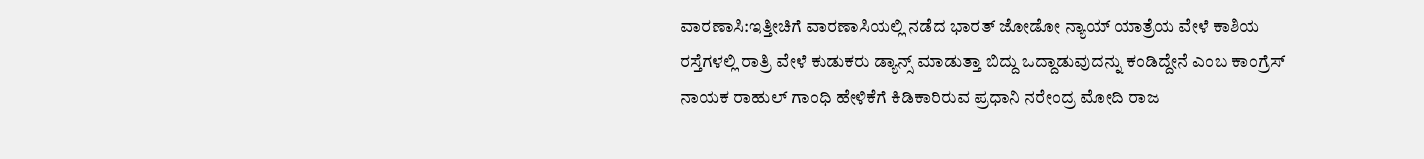ವಾರಣಾಸಿ:ಇತ್ತೀಚಿಗೆ ವಾರಣಾಸಿಯಲ್ಲಿ ನಡೆದ ಭಾರತ್ ಜೋಡೋ ನ್ಯಾಯ್ ಯಾತ್ರೆಯ ವೇಳೆ ಕಾಶಿಯ ರಸ್ತೆಗಳಲ್ಲಿ ರಾತ್ರಿ ವೇಳೆ ಕುಡುಕರು ಡ್ಯಾನ್ಸ್ ಮಾಡುತ್ತಾ ಬಿದ್ದು ಒದ್ದಾಡುವುದನ್ನು ಕಂಡಿದ್ದೇನೆ ಎಂಬ ಕಾಂಗ್ರೆಸ್ ನಾಯಕ ರಾಹುಲ್ ಗಾಂಧಿ ಹೇಳಿಕೆಗೆ ಕಿಡಿಕಾರಿರುವ ಪ್ರಧಾನಿ ನರೇಂದ್ರ ಮೋದಿ ರಾಜ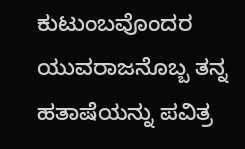ಕುಟುಂಬವೊಂದರ ಯುವರಾಜನೊಬ್ಬ ತನ್ನ ಹತಾಷೆಯನ್ನು ಪವಿತ್ರ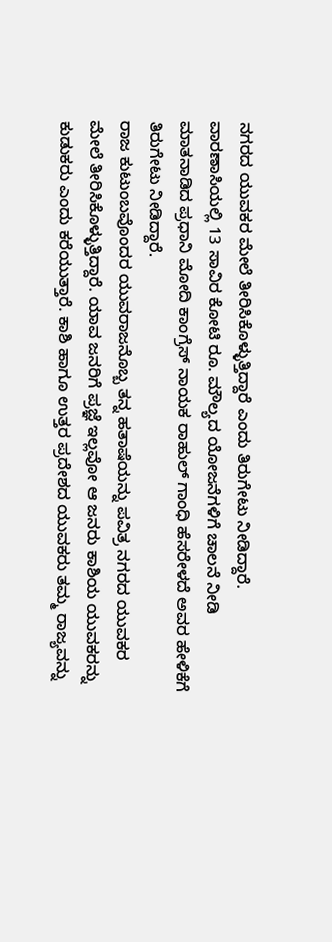ನಗರದ ಯುವಕರ ಮೇಲೆ ತೀರಿಸಿಕೊಳ್ಳುತ್ತಿದ್ದಾರೆ ಎಂದು ತಿರುಗೇಟು ನೀಡಿದ್ದಾರೆ.
ವಾರಣಾಸಿಯಲ್ಲಿ 13 ಸಾವಿರ ಕೋಟಿ ರೂ. ಮೌಲ್ಯದ ಯೋಜನೆಗಳಿಗೆ ಚಾಲನೆ ನೀಡಿ ಮಾತನಾಡಿದ ಪ್ರಧಾನಿ ಮೋದಿ ಕಾಂಗ್ರೆಸ್ ನಾಯಕ ರಾಹುಲ್ ಗಾಂಧಿ ಹೆಸರೇಳದೆ ಅವರ ಹೇಳಿಕೆಗೆ ತಿರುಗೇಟು ನೀಡಿದ್ದಾರೆ.
ರಾಜ ಕುಟುಂಬವೊಂದರ ಯುವರಾಜನೊಬ್ಬ ತನ್ನ ಹತಾಷೆಯನ್ನು ಪವಿತ್ರ ನಗರದ ಯುವಕರ ಮೇಲೆ ತೀರಿಸಿಕೊಳ್ಳುತ್ತಿದ್ದಾರೆ. ಯಾವ ಜನರಿಗೆ ಪ್ರಜ್ಞೆ ಇಲ್ಲವೋ ಆ ಜನರು ಕಾಶಿಯ ಯುವಕರನ್ನು ಕುಡುಕರು ಎಂದು ಕರೆಯುತ್ತಾರೆ. ಕಾಶಿ ಹಾಗೂ ಉತ್ತರ ಪ್ರದೇಶದ ಯುವಕರು ತಮ್ಮ ರಾಜ್ಯವನ್ನು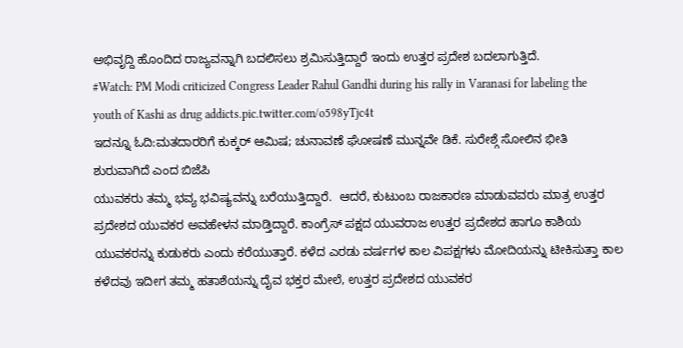ಅಭಿವೃದ್ದಿ ಹೊಂದಿದ ರಾಜ್ಯವನ್ನಾಗಿ ಬದಲಿಸಲು ಶ್ರಮಿಸುತ್ತಿದ್ದಾರೆ ಇಂದು ಉತ್ತರ ಪ್ರದೇಶ ಬದಲಾಗುತ್ತಿದೆ.
#Watch: PM Modi criticized Congress Leader Rahul Gandhi during his rally in Varanasi for labeling the youth of Kashi as drug addicts.pic.twitter.com/o598yTjc4t
ಇದನ್ನೂ ಓದಿ:ಮತದಾರರಿಗೆ ಕುಕ್ಕರ್ ಆಮಿಷ; ಚುನಾವಣೆ ಘೋಷಣೆ ಮುನ್ನವೇ ಡಿಕೆ. ಸುರೇಶ್ಗೆ ಸೋಲಿನ ಭೀತಿ ಶುರುವಾಗಿದೆ ಎಂದ ಬಿಜೆಪಿ
ಯುವಕರು ತಮ್ಮ ಭವ್ಯ ಭವಿಷ್ಯವನ್ನು ಬರೆಯುತ್ತಿದ್ದಾರೆ.  ಆದರೆ, ಕುಟುಂಬ ರಾಜಕಾರಣ ಮಾಡುವವರು ಮಾತ್ರ ಉತ್ತರ ಪ್ರದೇಶದ ಯುವಕರ ಅವಹೇಳನ ಮಾಡ್ತಿದ್ದಾರೆ. ಕಾಂಗ್ರೆಸ್ ಪಕ್ಷದ ಯುವರಾಜ ಉತ್ತರ ಪ್ರದೇಶದ ಹಾಗೂ ಕಾಶಿಯ ಯುವಕರನ್ನು ಕುಡುಕರು ಎಂದು ಕರೆಯುತ್ತಾರೆ. ಕಳೆದ ಎರಡು ವರ್ಷಗಳ ಕಾಲ ವಿಪಕ್ಷಗಳು ಮೋದಿಯನ್ನು ಟೀಕಿಸುತ್ತಾ ಕಾಲ ಕಳೆದವು ಇದೀಗ ತಮ್ಮ ಹತಾಶೆಯನ್ನು ದೈವ ಭಕ್ತರ ಮೇಲೆ, ಉತ್ತರ ಪ್ರದೇಶದ ಯುವಕರ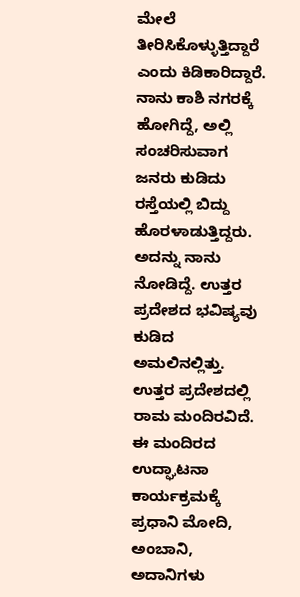ಮೇಲೆ ತೀರಿಸಿಕೊಳ್ಳುತ್ತಿದ್ದಾರೆ ಎಂದು ಕಿಡಿಕಾರಿದ್ದಾರೆ.
ನಾನು ಕಾಶಿ ನಗರಕ್ಕೆ ಹೋಗಿದ್ದೆ, ಅಲ್ಲಿ ಸಂಚರಿಸುವಾಗ ಜನರು ಕುಡಿದು ರಸ್ತೆಯಲ್ಲಿ ಬಿದ್ದು ಹೊರಳಾಡುತ್ತಿದ್ದರು. ಅದನ್ನು ನಾನು ನೋಡಿದ್ದೆ. ಉತ್ತರ ಪ್ರದೇಶದ ಭವಿಷ್ಯವು ಕುಡಿದ ಅಮಲಿನಲ್ಲಿತ್ತು. ಉತ್ತರ ಪ್ರದೇಶದಲ್ಲಿ ರಾಮ ಮಂದಿರವಿದೆ. ಈ ಮಂದಿರದ ಉದ್ಘಾಟನಾ ಕಾರ್ಯಕ್ರಮಕ್ಕೆ ಪ್ರಧಾನಿ ಮೋದಿ, ಅಂಬಾನಿ, ಅದಾನಿಗಳು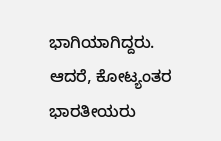ಭಾಗಿಯಾಗಿದ್ದರು. ಆದರೆ, ಕೋಟ್ಯಂತರ ಭಾರತೀಯರು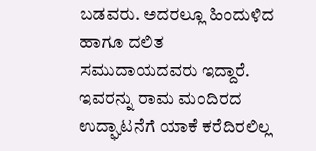ಬಡವರು. ಅದರಲ್ಲೂ ಹಿಂದುಳಿದ ಹಾಗೂ ದಲಿತ ಸಮುದಾಯದವರು ಇದ್ದಾರೆ. ಇವರನ್ನು ರಾಮ ಮಂದಿರದ ಉದ್ಘಾಟನೆಗೆ ಯಾಕೆ ಕರೆದಿರಲಿಲ್ಲ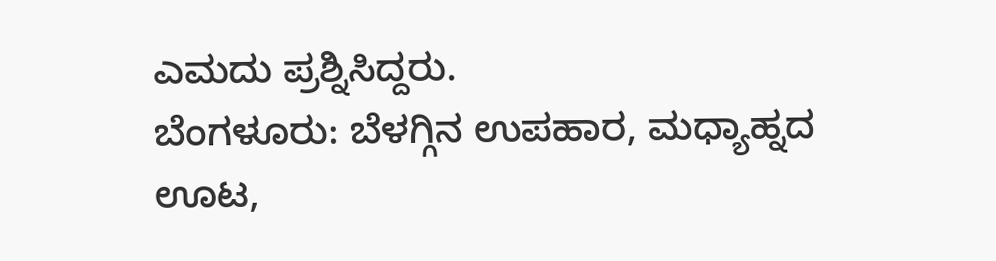ಎಮದು ಪ್ರಶ್ನಿಸಿದ್ದರು.
ಬೆಂಗಳೂರು: ಬೆಳಗ್ಗಿನ ಉಪಹಾರ, ಮಧ್ಯಾಹ್ನದ ಊಟ,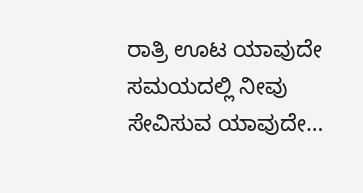ರಾತ್ರಿ ಊಟ ಯಾವುದೇ ಸಮಯದಲ್ಲಿ ನೀವು ಸೇವಿಸುವ ಯಾವುದೇ…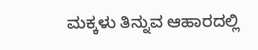ಮಕ್ಕಳು ತಿನ್ನುವ ಆಹಾರದಲ್ಲಿ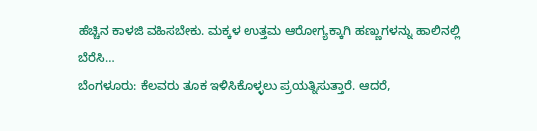ಹೆಚ್ಚಿನ ಕಾಳಜಿ ವಹಿಸಬೇಕು. ಮಕ್ಕಳ ಉತ್ತಮ ಆರೋಗ್ಯಕ್ಕಾಗಿ ಹಣ್ಣುಗಳನ್ನು ಹಾಲಿನಲ್ಲಿ ಬೆರೆಸಿ…
ಬೆಂಗಳೂರು: ಕೆಲವರು ತೂಕ ಇಳಿಸಿಕೊಳ್ಳಲು ಪ್ರಯತ್ನಿಸುತ್ತಾರೆ. ಆದರೆ,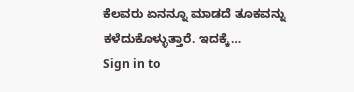ಕೆಲವರು ಏನನ್ನೂ ಮಾಡದೆ ತೂಕವನ್ನು ಕಳೆದುಕೊಳ್ಳುತ್ತಾರೆ. ಇದಕ್ಕೆ…
Sign in to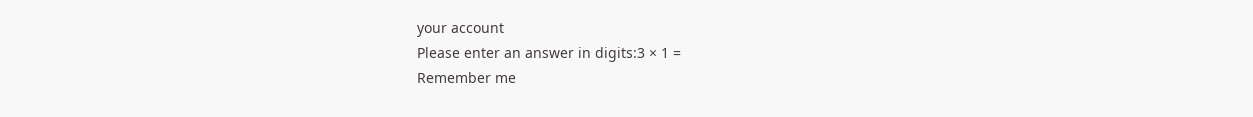your account
Please enter an answer in digits:3 × 1 =
Remember me